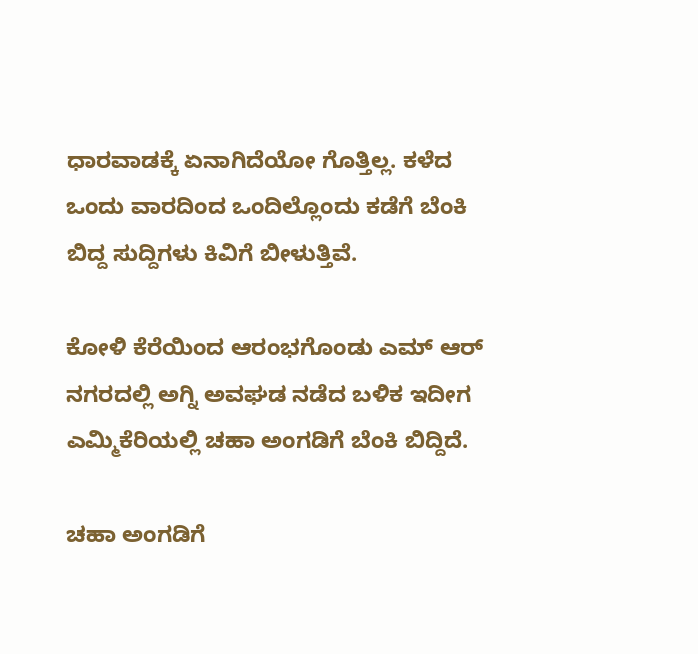ಧಾರವಾಡಕ್ಕೆ ಏನಾಗಿದೆಯೋ ಗೊತ್ತಿಲ್ಲ. ಕಳೆದ ಒಂದು ವಾರದಿಂದ ಒಂದಿಲ್ಲೊಂದು ಕಡೆಗೆ ಬೆಂಕಿ ಬಿದ್ದ ಸುದ್ದಿಗಳು ಕಿವಿಗೆ ಬೀಳುತ್ತಿವೆ.

ಕೋಳಿ ಕೆರೆಯಿಂದ ಆರಂಭಗೊಂಡು ಎಮ್ ಆರ್ ನಗರದಲ್ಲಿ ಅಗ್ನಿ ಅವಘಡ ನಡೆದ ಬಳಿಕ ಇದೀಗ ಎಮ್ಮಿಕೆರಿಯಲ್ಲಿ ಚಹಾ ಅಂಗಡಿಗೆ ಬೆಂಕಿ ಬಿದ್ದಿದೆ.

ಚಹಾ ಅಂಗಡಿಗೆ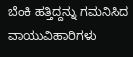ಬೆಂಕಿ ಹತ್ತಿದ್ದನ್ನು ಗಮನಿಸಿದ ವಾಯುವಿಹಾರಿಗಳು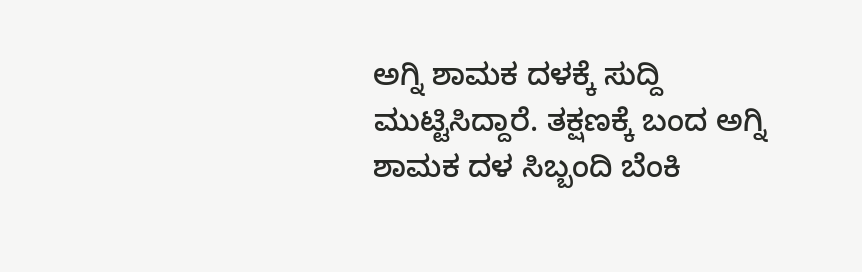ಅಗ್ನಿ ಶಾಮಕ ದಳಕ್ಕೆ ಸುದ್ದಿ ಮುಟ್ಟಿಸಿದ್ದಾರೆ. ತಕ್ಷಣಕ್ಕೆ ಬಂದ ಅಗ್ನಿ ಶಾಮಕ ದಳ ಸಿಬ್ಬಂದಿ ಬೆಂಕಿ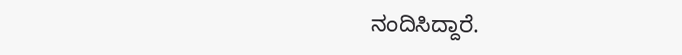ನಂದಿಸಿದ್ದಾರೆ.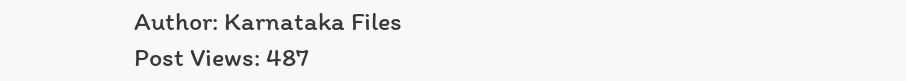Author: Karnataka Files
Post Views: 487